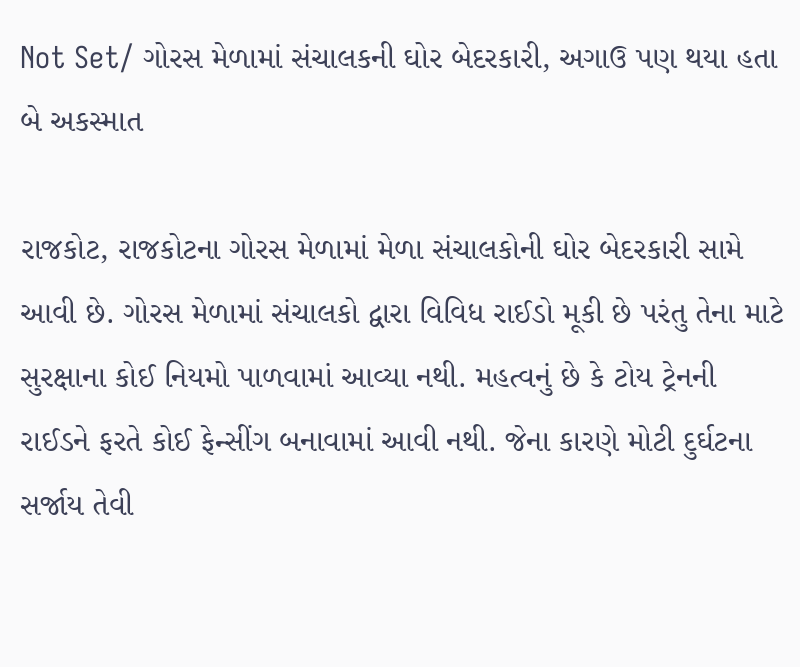Not Set/ ગોરસ મેળામાં સંચાલકની ઘોર બેદરકારી, અગાઉ પણ થયા હતા બે અકસ્માત

રાજકોટ, રાજકોટના ગોરસ મેળામાં મેળા સંચાલકોની ઘોર બેદરકારી સામે આવી છે. ગોરસ મેળામાં સંચાલકો દ્વારા વિવિધ રાઈડો મૂકી છે પરંતુ તેના માટે સુરક્ષાના કોઈ નિયમો પાળવામાં આવ્યા નથી. મહત્વનું છે કે ટોય ટ્રેનની રાઈડને ફરતે કોઈ ફેન્સીંગ બનાવામાં આવી નથી. જેના કારણે મોટી દુર્ઘટના સર્જાય તેવી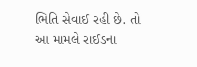ભિતિ સેવાઈ રહી છે. તો આ મામલે રાઈડના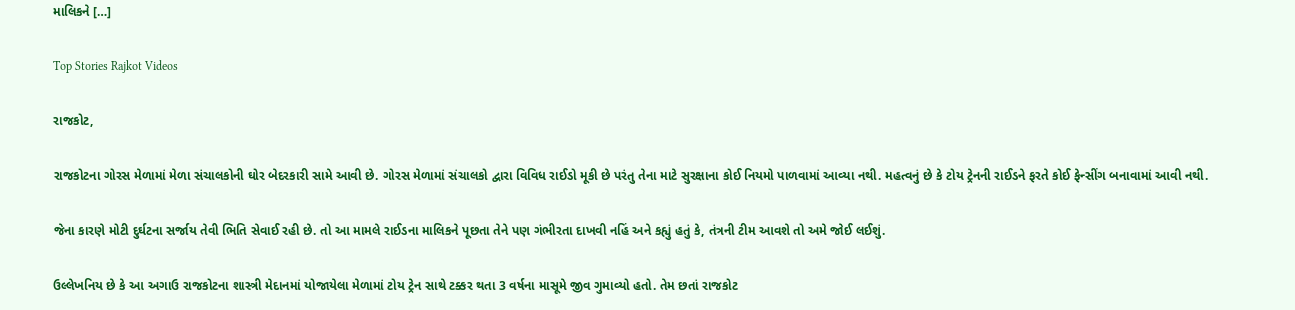માલિકને […]

Top Stories Rajkot Videos

રાજકોટ,

રાજકોટના ગોરસ મેળામાં મેળા સંચાલકોની ઘોર બેદરકારી સામે આવી છે. ગોરસ મેળામાં સંચાલકો દ્વારા વિવિધ રાઈડો મૂકી છે પરંતુ તેના માટે સુરક્ષાના કોઈ નિયમો પાળવામાં આવ્યા નથી. મહત્વનું છે કે ટોય ટ્રેનની રાઈડને ફરતે કોઈ ફેન્સીંગ બનાવામાં આવી નથી.

જેના કારણે મોટી દુર્ઘટના સર્જાય તેવી ભિતિ સેવાઈ રહી છે. તો આ મામલે રાઈડના માલિકને પૂછતા તેને પણ ગંભીરતા દાખવી નહિં અને કહ્યું હતું કે, તંત્રની ટીમ આવશે તો અમે જોઈ લઈશું.

ઉલ્લેખનિય છે કે આ અગાઉ રાજકોટના શાસ્ત્રી મેદાનમાં યોજાયેલા મેળામાં ટોય ટ્રેન સાથે ટક્કર થતા 3 વર્ષના માસૂમે જીવ ગુમાવ્યો હતો. તેમ છતાં રાજકોટ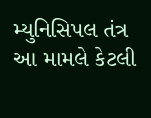મ્યુનિસિપલ તંત્ર આ મામલે કેટલી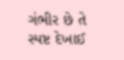ગંભીર છે તે સ્પષ્ટ દેખાઈ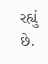રહ્યું છે.